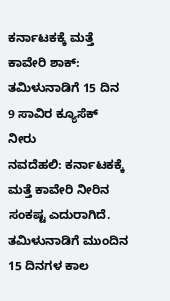ಕರ್ನಾಟಕಕ್ಕೆ ಮತ್ತೆ ಕಾವೇರಿ ಶಾಕ್: ತಮಿಳುನಾಡಿಗೆ 15 ದಿನ 9 ಸಾವಿರ ಕ್ಯೂಸೆಕ್ ನೀರು
ನವದೆಹಲಿ: ಕರ್ನಾಟಕಕ್ಕೆ ಮತ್ತೆ ಕಾವೇರಿ ನೀರಿನ ಸಂಕಷ್ಟ ಎದುರಾಗಿದೆ. ತಮಿಳುನಾಡಿಗೆ ಮುಂದಿನ 15 ದಿನಗಳ ಕಾಲ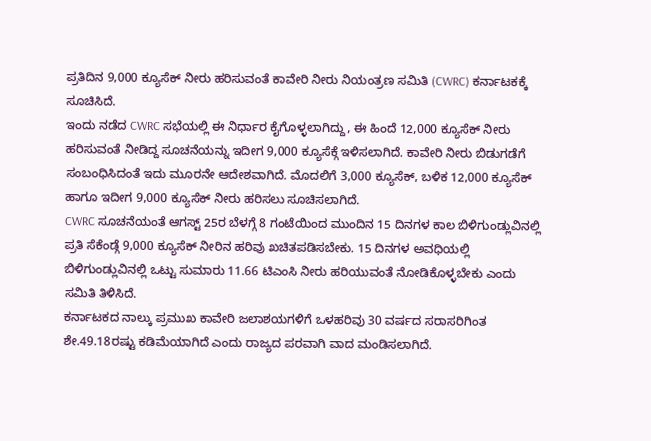ಪ್ರತಿದಿನ 9,000 ಕ್ಯೂಸೆಕ್ ನೀರು ಹರಿಸುವಂತೆ ಕಾವೇರಿ ನೀರು ನಿಯಂತ್ರಣ ಸಮಿತಿ (CWRC) ಕರ್ನಾಟಕಕ್ಕೆ ಸೂಚಿಸಿದೆ.
ಇಂದು ನಡೆದ CWRC ಸಭೆಯಲ್ಲಿ ಈ ನಿರ್ಧಾರ ಕೈಗೊಳ್ಳಲಾಗಿದ್ದು, ಈ ಹಿಂದೆ 12,000 ಕ್ಯೂಸೆಕ್ ನೀರು ಹರಿಸುವಂತೆ ನೀಡಿದ್ದ ಸೂಚನೆಯನ್ನು ಇದೀಗ 9,000 ಕ್ಯೂಸೆಕ್ಗೆ ಇಳಿಸಲಾಗಿದೆ. ಕಾವೇರಿ ನೀರು ಬಿಡುಗಡೆಗೆ ಸಂಬಂಧಿಸಿದಂತೆ ಇದು ಮೂರನೇ ಆದೇಶವಾಗಿದೆ. ಮೊದಲಿಗೆ 3,000 ಕ್ಯೂಸೆಕ್, ಬಳಿಕ 12,000 ಕ್ಯೂಸೆಕ್ ಹಾಗೂ ಇದೀಗ 9,000 ಕ್ಯೂಸೆಕ್ ನೀರು ಹರಿಸಲು ಸೂಚಿಸಲಾಗಿದೆ.
CWRC ಸೂಚನೆಯಂತೆ ಆಗಸ್ಟ್ 25ರ ಬೆಳಗ್ಗೆ 8 ಗಂಟೆಯಿಂದ ಮುಂದಿನ 15 ದಿನಗಳ ಕಾಲ ಬಿಳಿಗುಂಡ್ಲುವಿನಲ್ಲಿ ಪ್ರತಿ ಸೆಕೆಂಡ್ಗೆ 9,000 ಕ್ಯೂಸೆಕ್ ನೀರಿನ ಹರಿವು ಖಚಿತಪಡಿಸಬೇಕು. 15 ದಿನಗಳ ಅವಧಿಯಲ್ಲಿ ಬಿಳಿಗುಂಡ್ಲುವಿನಲ್ಲಿ ಒಟ್ಟು ಸುಮಾರು 11.66 ಟಿಎಂಸಿ ನೀರು ಹರಿಯುವಂತೆ ನೋಡಿಕೊಳ್ಳಬೇಕು ಎಂದು ಸಮಿತಿ ತಿಳಿಸಿದೆ.
ಕರ್ನಾಟಕದ ನಾಲ್ಕು ಪ್ರಮುಖ ಕಾವೇರಿ ಜಲಾಶಯಗಳಿಗೆ ಒಳಹರಿವು 30 ವರ್ಷದ ಸರಾಸರಿಗಿಂತ ಶೇ.49.18ರಷ್ಟು ಕಡಿಮೆಯಾಗಿದೆ ಎಂದು ರಾಜ್ಯದ ಪರವಾಗಿ ವಾದ ಮಂಡಿಸಲಾಗಿದೆ.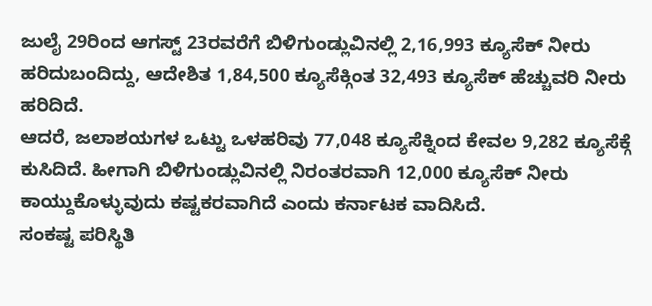ಜುಲೈ 29ರಿಂದ ಆಗಸ್ಟ್ 23ರವರೆಗೆ ಬಿಳಿಗುಂಡ್ಲುವಿನಲ್ಲಿ 2,16,993 ಕ್ಯೂಸೆಕ್ ನೀರು ಹರಿದುಬಂದಿದ್ದು, ಆದೇಶಿತ 1,84,500 ಕ್ಯೂಸೆಕ್ಗಿಂತ 32,493 ಕ್ಯೂಸೆಕ್ ಹೆಚ್ಚುವರಿ ನೀರು ಹರಿದಿದೆ.
ಆದರೆ, ಜಲಾಶಯಗಳ ಒಟ್ಟು ಒಳಹರಿವು 77,048 ಕ್ಯೂಸೆಕ್ನಿಂದ ಕೇವಲ 9,282 ಕ್ಯೂಸೆಕ್ಗೆ ಕುಸಿದಿದೆ. ಹೀಗಾಗಿ ಬಿಳಿಗುಂಡ್ಲುವಿನಲ್ಲಿ ನಿರಂತರವಾಗಿ 12,000 ಕ್ಯೂಸೆಕ್ ನೀರು ಕಾಯ್ದುಕೊಳ್ಳುವುದು ಕಷ್ಟಕರವಾಗಿದೆ ಎಂದು ಕರ್ನಾಟಕ ವಾದಿಸಿದೆ.
ಸಂಕಷ್ಟ ಪರಿಸ್ಥಿತಿ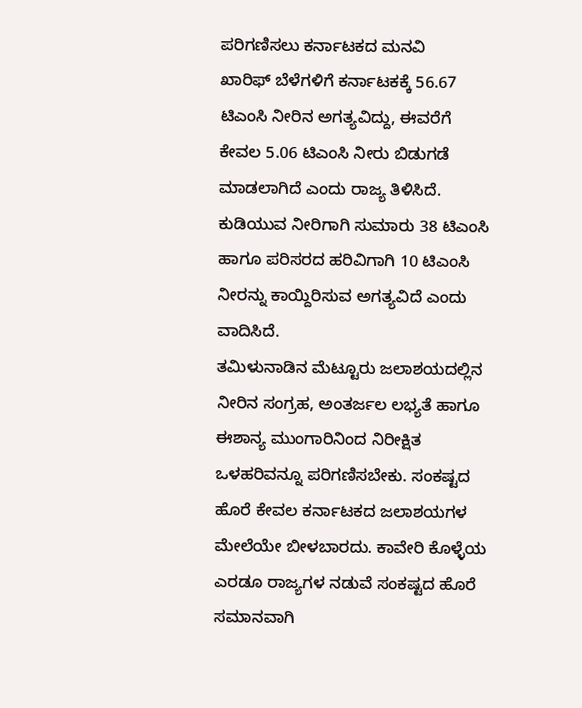ಪರಿಗಣಿಸಲು ಕರ್ನಾಟಕದ ಮನವಿ
ಖಾರಿಫ್ ಬೆಳೆಗಳಿಗೆ ಕರ್ನಾಟಕಕ್ಕೆ 56.67 ಟಿಎಂಸಿ ನೀರಿನ ಅಗತ್ಯವಿದ್ದು, ಈವರೆಗೆ ಕೇವಲ 5.06 ಟಿಎಂಸಿ ನೀರು ಬಿಡುಗಡೆ ಮಾಡಲಾಗಿದೆ ಎಂದು ರಾಜ್ಯ ತಿಳಿಸಿದೆ. ಕುಡಿಯುವ ನೀರಿಗಾಗಿ ಸುಮಾರು 38 ಟಿಎಂಸಿ ಹಾಗೂ ಪರಿಸರದ ಹರಿವಿಗಾಗಿ 10 ಟಿಎಂಸಿ ನೀರನ್ನು ಕಾಯ್ದಿರಿಸುವ ಅಗತ್ಯವಿದೆ ಎಂದು ವಾದಿಸಿದೆ.
ತಮಿಳುನಾಡಿನ ಮೆಟ್ಟೂರು ಜಲಾಶಯದಲ್ಲಿನ ನೀರಿನ ಸಂಗ್ರಹ, ಅಂತರ್ಜಲ ಲಭ್ಯತೆ ಹಾಗೂ ಈಶಾನ್ಯ ಮುಂಗಾರಿನಿಂದ ನಿರೀಕ್ಷಿತ ಒಳಹರಿವನ್ನೂ ಪರಿಗಣಿಸಬೇಕು. ಸಂಕಷ್ಟದ ಹೊರೆ ಕೇವಲ ಕರ್ನಾಟಕದ ಜಲಾಶಯಗಳ ಮೇಲೆಯೇ ಬೀಳಬಾರದು. ಕಾವೇರಿ ಕೊಳ್ಳೆಯ ಎರಡೂ ರಾಜ್ಯಗಳ ನಡುವೆ ಸಂಕಷ್ಟದ ಹೊರೆ ಸಮಾನವಾಗಿ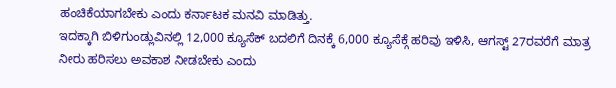ಹಂಚಿಕೆಯಾಗಬೇಕು ಎಂದು ಕರ್ನಾಟಕ ಮನವಿ ಮಾಡಿತ್ತು.
ಇದಕ್ಕಾಗಿ ಬಿಳಿಗುಂಡ್ಲುವಿನಲ್ಲಿ 12,000 ಕ್ಯೂಸೆಕ್ ಬದಲಿಗೆ ದಿನಕ್ಕೆ 6,000 ಕ್ಯೂಸೆಕ್ಗೆ ಹರಿವು ಇಳಿಸಿ, ಆಗಸ್ಟ್ 27ರವರೆಗೆ ಮಾತ್ರ ನೀರು ಹರಿಸಲು ಅವಕಾಶ ನೀಡಬೇಕು ಎಂದು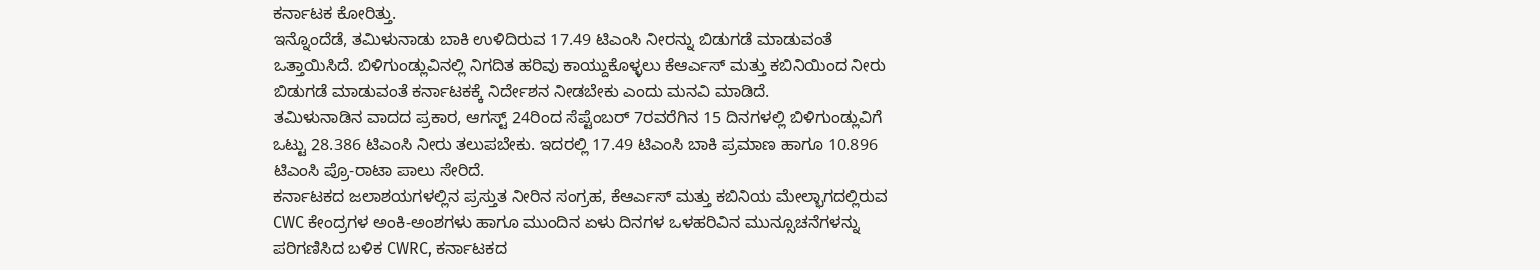ಕರ್ನಾಟಕ ಕೋರಿತ್ತು.
ಇನ್ನೊಂದೆಡೆ, ತಮಿಳುನಾಡು ಬಾಕಿ ಉಳಿದಿರುವ 17.49 ಟಿಎಂಸಿ ನೀರನ್ನು ಬಿಡುಗಡೆ ಮಾಡುವಂತೆ ಒತ್ತಾಯಿಸಿದೆ. ಬಿಳಿಗುಂಡ್ಲುವಿನಲ್ಲಿ ನಿಗದಿತ ಹರಿವು ಕಾಯ್ದುಕೊಳ್ಳಲು ಕೆಆರ್ಎಸ್ ಮತ್ತು ಕಬಿನಿಯಿಂದ ನೀರು ಬಿಡುಗಡೆ ಮಾಡುವಂತೆ ಕರ್ನಾಟಕಕ್ಕೆ ನಿರ್ದೇಶನ ನೀಡಬೇಕು ಎಂದು ಮನವಿ ಮಾಡಿದೆ.
ತಮಿಳುನಾಡಿನ ವಾದದ ಪ್ರಕಾರ, ಆಗಸ್ಟ್ 24ರಿಂದ ಸೆಪ್ಟೆಂಬರ್ 7ರವರೆಗಿನ 15 ದಿನಗಳಲ್ಲಿ ಬಿಳಿಗುಂಡ್ಲುವಿಗೆ ಒಟ್ಟು 28.386 ಟಿಎಂಸಿ ನೀರು ತಲುಪಬೇಕು. ಇದರಲ್ಲಿ 17.49 ಟಿಎಂಸಿ ಬಾಕಿ ಪ್ರಮಾಣ ಹಾಗೂ 10.896 ಟಿಎಂಸಿ ಪ್ರೊ-ರಾಟಾ ಪಾಲು ಸೇರಿದೆ.
ಕರ್ನಾಟಕದ ಜಲಾಶಯಗಳಲ್ಲಿನ ಪ್ರಸ್ತುತ ನೀರಿನ ಸಂಗ್ರಹ, ಕೆಆರ್ಎಸ್ ಮತ್ತು ಕಬಿನಿಯ ಮೇಲ್ಭಾಗದಲ್ಲಿರುವ CWC ಕೇಂದ್ರಗಳ ಅಂಕಿ-ಅಂಶಗಳು ಹಾಗೂ ಮುಂದಿನ ಏಳು ದಿನಗಳ ಒಳಹರಿವಿನ ಮುನ್ಸೂಚನೆಗಳನ್ನು ಪರಿಗಣಿಸಿದ ಬಳಿಕ CWRC, ಕರ್ನಾಟಕದ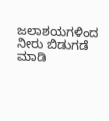ಜಲಾಶಯಗಳಿಂದ ನೀರು ಬಿಡುಗಡೆ ಮಾಡಿ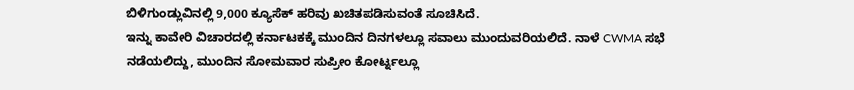ಬಿಳಿಗುಂಡ್ಲುವಿನಲ್ಲಿ 9,000 ಕ್ಯೂಸೆಕ್ ಹರಿವು ಖಚಿತಪಡಿಸುವಂತೆ ಸೂಚಿಸಿದೆ.
ಇನ್ನು ಕಾವೇರಿ ವಿಚಾರದಲ್ಲಿ ಕರ್ನಾಟಕಕ್ಕೆ ಮುಂದಿನ ದಿನಗಳಲ್ಲೂ ಸವಾಲು ಮುಂದುವರಿಯಲಿದೆ. ನಾಳೆ CWMA ಸಭೆ ನಡೆಯಲಿದ್ದು, ಮುಂದಿನ ಸೋಮವಾರ ಸುಪ್ರೀಂ ಕೋರ್ಟ್ನಲ್ಲೂ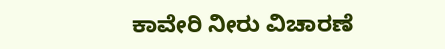ಕಾವೇರಿ ನೀರು ವಿಚಾರಣೆ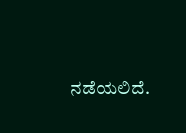ನಡೆಯಲಿದೆ.